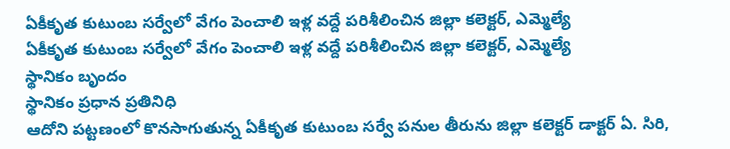ఏకీకృత కుటుంబ సర్వేలో వేగం పెంచాలి ఇళ్ల వద్దే పరిశీలించిన జిల్లా కలెక్టర్, ఎమ్మెల్యే
ఏకీకృత కుటుంబ సర్వేలో వేగం పెంచాలి ఇళ్ల వద్దే పరిశీలించిన జిల్లా కలెక్టర్, ఎమ్మెల్యే
స్థానికం బృందం
స్థానికం ప్రధాన ప్రతినిధి
ఆదోని పట్టణంలో కొనసాగుతున్న ఏకీకృత కుటుంబ సర్వే పనుల తీరును జిల్లా కలెక్టర్ డాక్టర్ ఏ. సిరి,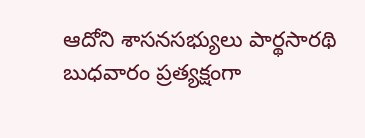ఆదోని శాసనసభ్యులు పార్థసారథి బుధవారం ప్రత్యక్షంగా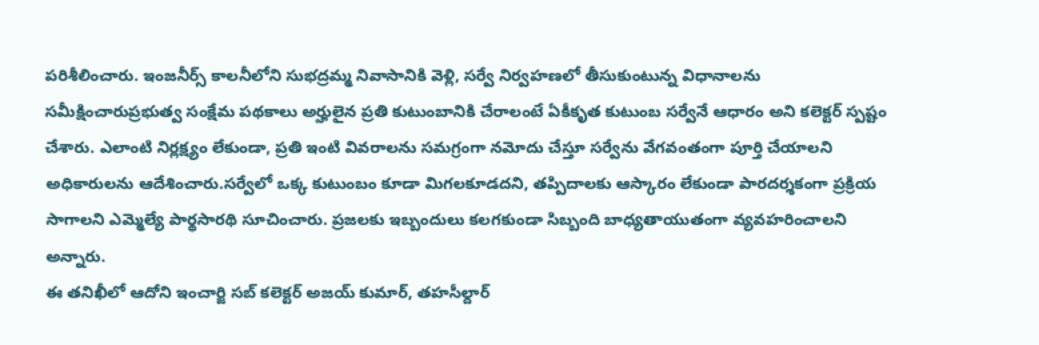పరిశీలించారు. ఇంజనీర్స్ కాలనీలోని సుభద్రమ్మ నివాసానికి వెళ్లి, సర్వే నిర్వహణలో తీసుకుంటున్న విధానాలను సమీక్షించారుప్రభుత్వ సంక్షేమ పథకాలు అర్హులైన ప్రతి కుటుంబానికి చేరాలంటే ఏకీకృత కుటుంబ సర్వేనే ఆధారం అని కలెక్టర్ స్పష్టం చేశారు. ఎలాంటి నిర్లక్ష్యం లేకుండా, ప్రతి ఇంటి వివరాలను సమగ్రంగా నమోదు చేస్తూ సర్వేను వేగవంతంగా పూర్తి చేయాలని అధికారులను ఆదేశించారు.సర్వేలో ఒక్క కుటుంబం కూడా మిగలకూడదని, తప్పిదాలకు ఆస్కారం లేకుండా పారదర్శకంగా ప్రక్రియ సాగాలని ఎమ్మెల్యే పార్థసారథి సూచించారు. ప్రజలకు ఇబ్బందులు కలగకుండా సిబ్బంది బాధ్యతాయుతంగా వ్యవహరించాలని అన్నారు.
ఈ తనిఖీలో ఆదోని ఇంచార్జి సబ్ కలెక్టర్ అజయ్ కుమార్, తహసీల్దార్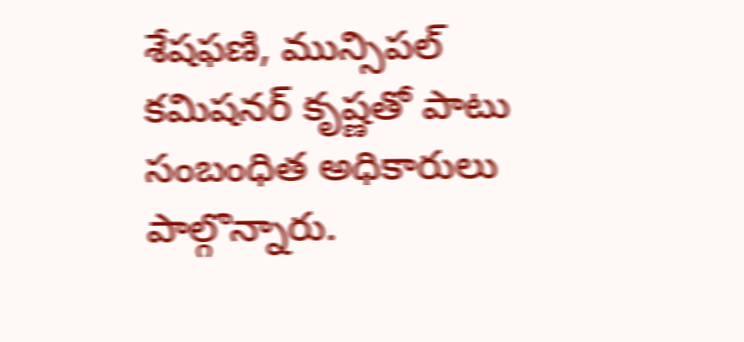శేషఫణి, మున్సిపల్ కమిషనర్ కృష్ణతో పాటు సంబంధిత అధికారులు పాల్గొన్నారు.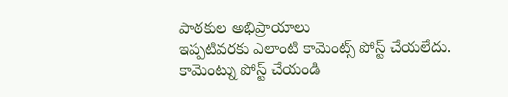పాఠకుల అభిప్రాయాలు
ఇప్పటివరకు ఎలాంటి కామెంట్స్ పోస్ట్ చేయలేదు.
కామెంట్ను పోస్ట్ చేయండి